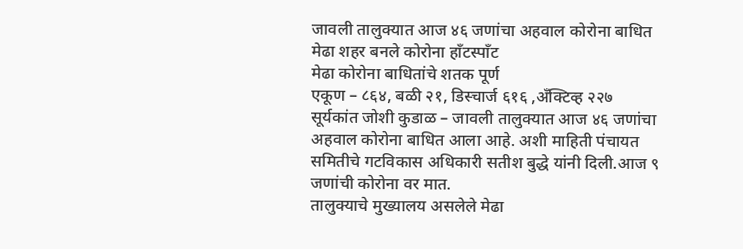जावली तालुक्यात आज ४६ जणांचा अहवाल कोरोना बाधित
मेढा शहर बनले कोरोना हाँटस्पाँट
मेढा कोरोना बाधितांचे शतक पूर्ण
एकूण – ८६४, बळी २१, डिस्चार्ज ६१६ ,अँक्टिव्ह २२७
सूर्यकांत जोशी कुडाळ – जावली तालुक्यात आज ४६ जणांचा अहवाल कोरोना बाधित आला आहे. अशी माहिती पंचायत समितीचे गटविकास अधिकारी सतीश बुद्धे यांनी दिली.आज ९ जणांची कोरोना वर मात.
तालुक्याचे मुख्यालय असलेले मेढा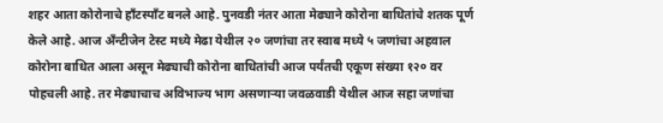शहर आता कोरोनाचे हाँटस्पाँट बनले आहे. पुनवडी नंतर आता मेढ्याने कोरोना बाधितांचे शतक पूर्ण केले आहे. आज अँन्टीजेन टेस्ट मध्ये मेढा येथील २० जणांचा तर स्वाब मध्ये ५ जणांचा अहवाल कोरोना बाधित आला असून मेढ्याची कोरोना बाधितांची आज पर्यंतची एकूण संख्या १२० वर पोहचली आहे. तर मेढ्याचाच अविभाज्य भाग असणाऱ्या जवळवाडी येथील आज सहा जणांचा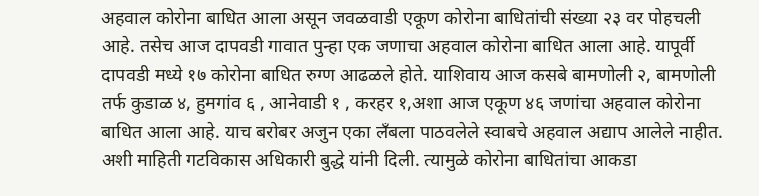अहवाल कोरोना बाधित आला असून जवळवाडी एकूण कोरोना बाधितांची संख्या २३ वर पोहचली आहे. तसेच आज दापवडी गावात पुन्हा एक जणाचा अहवाल कोरोना बाधित आला आहे. यापूर्वी दापवडी मध्ये १७ कोरोना बाधित रुग्ण आढळले होते. याशिवाय आज कसबे बामणोली २, बामणोली तर्फ कुडाळ ४, हुमगांव ६ , आनेवाडी १ , करहर १,अशा आज एकूण ४६ जणांचा अहवाल कोरोना बाधित आला आहे. याच बरोबर अजुन एका लँबला पाठवलेले स्वाबचे अहवाल अद्याप आलेले नाहीत. अशी माहिती गटविकास अधिकारी बुद्धे यांनी दिली. त्यामुळे कोरोना बाधितांचा आकडा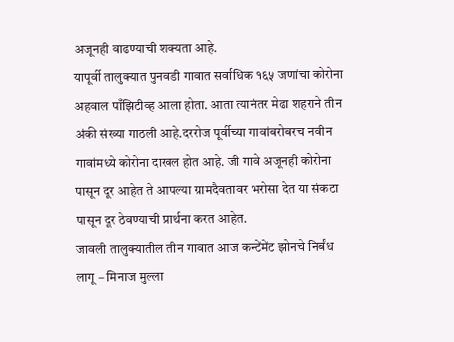अजूनही वाढण्याची शक्यता आहे.
यापूर्वी तालुक्यात पुनवडी गावात सर्वाधिक १६५ जणांचा कोरोना अहवाल पाँझिटीव्ह आला होता. आता त्यानंतर मेढा शहराने तीन अंकी संख्या गाठली आहे.दररोज पूर्वीच्या गावांबरोबरच नवीन गावांमध्ये कोरोना दाखल होत आहे. जी गावे अजूनही कोरोना पासून दूर आहेत ते आपल्या ग्रामदैवतावर भरोसा देत या संकटा पासून दूर ठेवण्याची प्रार्थना करत आहेत.
जावली तालुक्यातील तीन गावात आज कन्टेंमेंट झोनचे निर्बंध लागू – मिनाज मुल्ला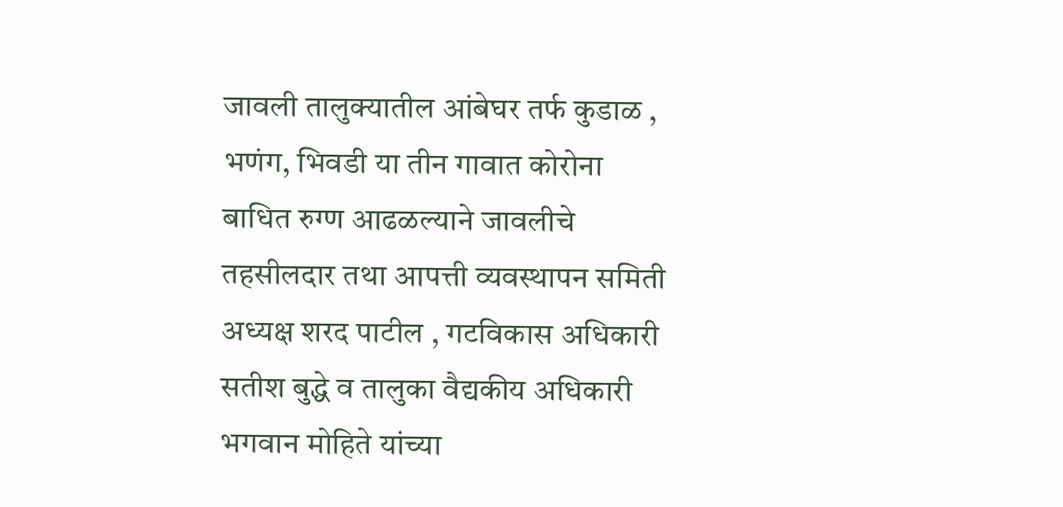जावली तालुक्यातील आंबेघर तर्फ कुडाळ , भणंग, भिवडी या तीन गावात कोरोना बाधित रुग्ण आढळल्याने जावलीचे तहसीलदार तथा आपत्ती व्यवस्थापन समिती अध्यक्ष शरद पाटील , गटविकास अधिकारी सतीश बुद्धे व तालुका वैद्यकीय अधिकारी भगवान मोहिते यांच्या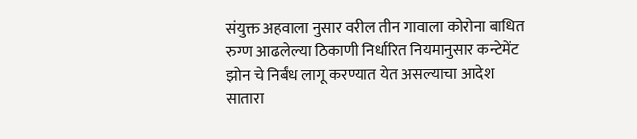संयुक्त अहवाला नुसार वरील तीन गावाला कोरोना बाधित रुग्ण आढलेल्या ठिकाणी निर्धारित नियमानुसार कन्टेमेंट झोन चे निर्बंध लागू करण्यात येत असल्याचा आदेश सातारा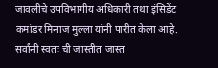जावलीचे उपविभागीय अधिकारी तथा इंसिडेंट कमांडर मिनाज मुल्ला यांनी पारीत केला आहे.
सर्वांनी स्वतः ची जास्तीत जास्त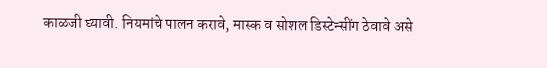काळजी घ्यावी. नियमांचे पालन करावे, मास्क व सोशल डिस्टेन्सींग ठेवावे असे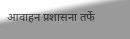आवाहन प्रशासना तर्फे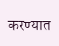करण्यात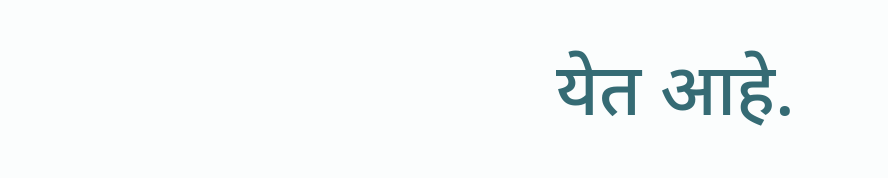येत आहे.